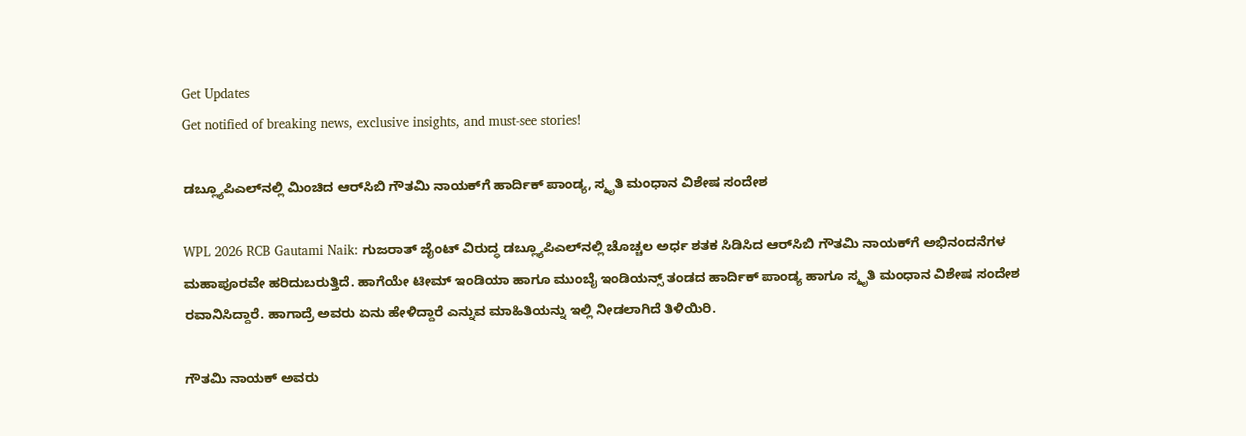Get Updates
Get notified of breaking news, exclusive insights, and must-see stories!

ಡಬ್ಲ್ಯೂಪಿಎಲ್‌ನಲ್ಲಿ ಮಿಂಚಿದ ಆರ್‌ಸಿಬಿ ಗೌತಮಿ ನಾಯಕ್‌ಗೆ ಹಾರ್ದಿಕ್ ಪಾಂಡ್ಯ, ಸ್ಮೃತಿ ಮಂಧಾನ ವಿಶೇಷ ಸಂದೇಶ

WPL 2026 RCB Gautami Naik: ಗುಜರಾತ್ ಜೈಂಟ್‌ ವಿರುದ್ಧ ಡಬ್ಲ್ಯೂಪಿಎಲ್‌ನಲ್ಲಿ ಚೊಚ್ಚಲ ಅರ್ಧ ಶತಕ ಸಿಡಿಸಿದ ಆರ್‌ಸಿಬಿ ಗೌತಮಿ ನಾಯಕ್‌ಗೆ ಅಭಿನಂದನೆಗಳ ಮಹಾಪೂರವೇ ಹರಿದುಬರುತ್ತಿದೆ. ಹಾಗೆಯೇ ಟೀಮ್‌ ಇಂಡಿಯಾ ಹಾಗೂ ಮುಂಬೈ ಇಂಡಿಯನ್ಸ್ ತಂಡದ ಹಾರ್ದಿಕ್ ಪಾಂಡ್ಯ ಹಾಗೂ ಸ್ಮೃತಿ ಮಂಧಾನ ವಿಶೇಷ ಸಂದೇಶ ರವಾನಿಸಿದ್ದಾರೆ. ಹಾಗಾದ್ರೆ ಅವರು ಏನು ಹೇಳಿದ್ದಾರೆ ಎನ್ನುವ ಮಾಹಿತಿಯನ್ನು ಇಲ್ಲಿ ನೀಡಲಾಗಿದೆ ತಿಳಿಯಿರಿ.

ಗೌತಮಿ ನಾಯಕ್‌ ಅವರು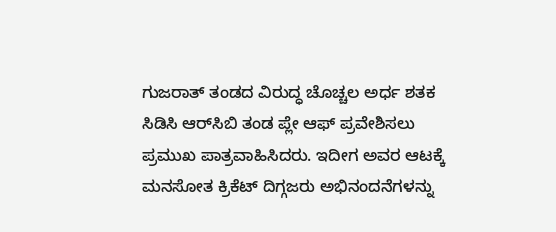ಗುಜರಾತ್ ತಂಡದ ವಿರುದ್ಧ ಚೊಚ್ಚಲ ಅರ್ಧ ಶತಕ ಸಿಡಿಸಿ ಆರ್‌ಸಿಬಿ ತಂಡ ಪ್ಲೇ ಆಫ್‌ ಪ್ರವೇಶಿಸಲು ಪ್ರಮುಖ ಪಾತ್ರವಾಹಿಸಿದರು. ಇದೀಗ ಅವರ ಆಟಕ್ಕೆ ಮನಸೋತ ಕ್ರಿಕೆಟ್‌ ದಿಗ್ಗಜರು ಅಭಿನಂದನೆಗಳನ್ನು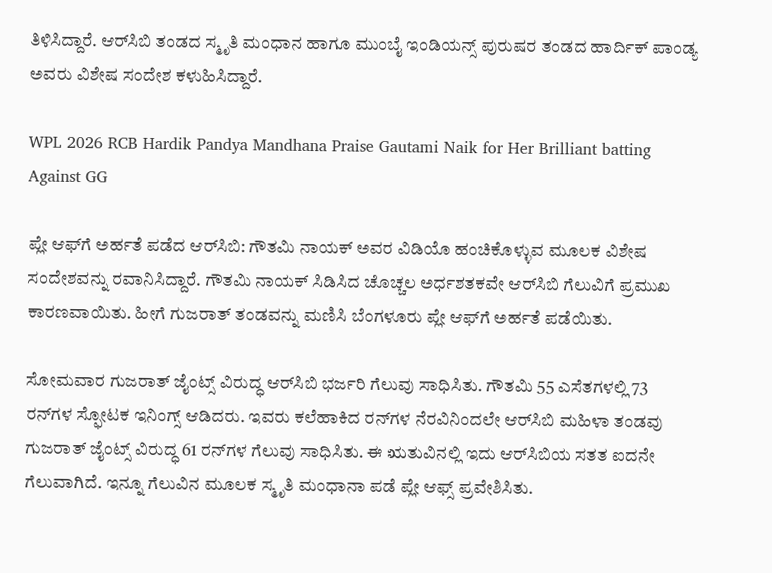ತಿಳಿಸಿದ್ದಾರೆ. ಆರ್‌ಸಿಬಿ ತಂಡದ ಸ್ಮೃತಿ ಮಂಧಾನ ಹಾಗೂ ಮುಂಬೈ ಇಂಡಿಯನ್ಸ್‌ ಪುರುಷರ ತಂಡದ ಹಾರ್ದಿಕ್‌ ಪಾಂಡ್ಯ ಅವರು ವಿಶೇಷ ಸಂದೇಶ ಕಳುಹಿಸಿದ್ದಾರೆ.

WPL 2026 RCB Hardik Pandya Mandhana Praise Gautami Naik for Her Brilliant batting Against GG

ಪ್ಲೇ ಆಫ್‌ಗೆ ಅರ್ಹತೆ ಪಡೆದ ಆರ್‌ಸಿಬಿ: ಗೌತಮಿ ನಾಯಕ್‌ ಅವರ ವಿಡಿಯೊ ಹಂಚಿಕೊಳ್ಳುವ ಮೂಲಕ ವಿಶೇಷ ಸಂದೇಶವನ್ನು ರವಾನಿಸಿದ್ದಾರೆ. ಗೌತಮಿ ನಾಯಕ್‌ ಸಿಡಿಸಿದ ಚೊಚ್ಚಲ ಅರ್ಧಶತಕವೇ ಆರ್‌ಸಿಬಿ ಗೆಲುವಿಗೆ ಪ್ರಮುಖ ಕಾರಣವಾಯಿತು. ಹೀಗೆ ಗುಜರಾತ್‌ ತಂಡವನ್ನು ಮಣಿಸಿ ಬೆಂಗಳೂರು ಪ್ಲೇ ಆಫ್‌ಗೆ ಅರ್ಹತೆ ಪಡೆಯಿತು.

ಸೋಮವಾರ ಗುಜರಾತ್ ಜೈಂಟ್ಸ್‌ ವಿರುದ್ಧ ಆರ್‌ಸಿಬಿ ಭರ್ಜರಿ ಗೆಲುವು ಸಾಧಿಸಿತು. ಗೌತಮಿ 55 ಎಸೆತಗಳಲ್ಲಿ 73 ರನ್‌ಗಳ ಸ್ಫೋಟಕ ಇನಿಂಗ್ಸ್ ಆಡಿದರು. ಇವರು ಕಲೆಹಾಕಿದ ರನ್‌ಗಳ ನೆರವಿನಿಂದಲೇ ಆರ್‌ಸಿಬಿ ಮಹಿಳಾ ತಂಡವು ಗುಜರಾತ್ ಜೈಂಟ್ಸ್‌ ವಿರುದ್ಧ 61 ರನ್‌ಗಳ ಗೆಲುವು ಸಾಧಿಸಿತು. ಈ ಋತುವಿನಲ್ಲಿ ಇದು ಆರ್‌ಸಿಬಿಯ ಸತತ ಐದನೇ ಗೆಲುವಾಗಿದೆ. ಇನ್ನೂ ಗೆಲುವಿನ ಮೂಲಕ ಸ್ಮೃತಿ ಮಂಧಾನಾ ಪಡೆ ಪ್ಲೇ ಆಫ್ಸ್‌ ಪ್ರವೇಶಿಸಿತು.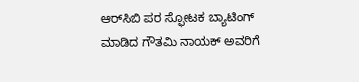ಆರ್‌ಸಿಬಿ ಪರ ಸ್ಫೋಟಕ ಬ್ಯಾಟಿಂಗ್ ಮಾಡಿದ ಗೌತಮಿ ನಾಯಕ್‌ ಅವರಿಗೆ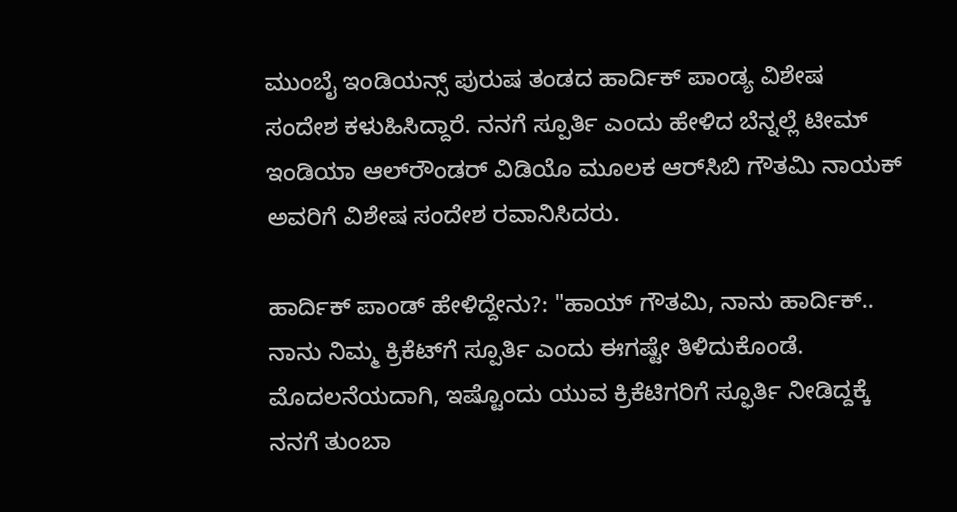ಮುಂಬೈ ಇಂಡಿಯನ್ಸ್‌ ಪುರುಷ ತಂಡದ ಹಾರ್ದಿಕ್‌ ಪಾಂಡ್ಯ ವಿಶೇಷ ಸಂದೇಶ ಕಳುಹಿಸಿದ್ದಾರೆ. ನನಗೆ ಸ್ಪೂರ್ತಿ ಎಂದು ಹೇಳಿದ ಬೆನ್ನಲ್ಲೆ ಟೀಮ್‌ ಇಂಡಿಯಾ ಆಲ್‌ರೌಂಡರ್‌ ವಿಡಿಯೊ ಮೂಲಕ ಆರ್‌ಸಿಬಿ ಗೌತಮಿ ನಾಯಕ್‌ ಅವರಿಗೆ ವಿಶೇಷ ಸಂದೇಶ ರವಾನಿಸಿದರು.

ಹಾರ್ದಿಕ್ ಪಾಂಡ್ ಹೇಳಿದ್ದೇನು?: "ಹಾಯ್ ಗೌತಮಿ, ನಾನು ಹಾರ್ದಿಕ್.. ನಾನು ನಿಮ್ಮ ಕ್ರಿಕೆಟ್‌ಗೆ ಸ್ಪೂರ್ತಿ ಎಂದು ಈಗಷ್ಟೇ ತಿಳಿದುಕೊಂಡೆ. ಮೊದಲನೆಯದಾಗಿ, ಇಷ್ಟೊಂದು ಯುವ ಕ್ರಿಕೆಟಿಗರಿಗೆ ಸ್ಫೂರ್ತಿ ನೀಡಿದ್ದಕ್ಕೆ ನನಗೆ ತುಂಬಾ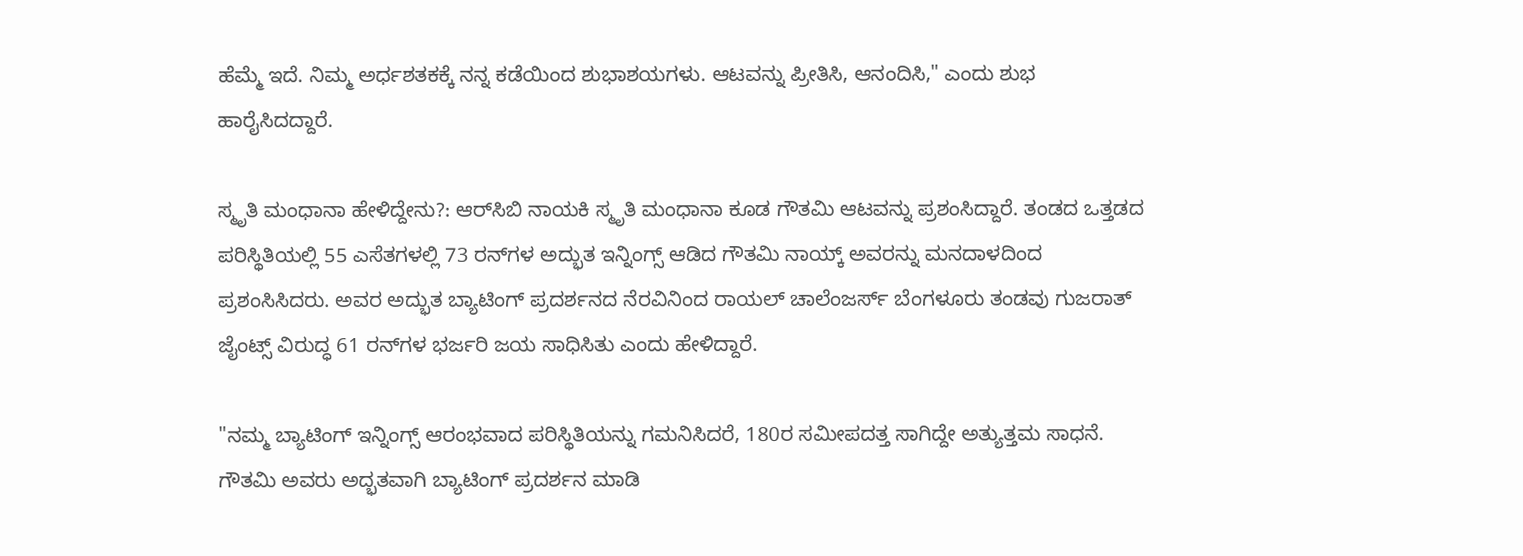ಹೆಮ್ಮೆ ಇದೆ. ನಿಮ್ಮ ಅರ್ಧಶತಕಕ್ಕೆ ನನ್ನ ಕಡೆಯಿಂದ ಶುಭಾಶಯಗಳು. ಆಟವನ್ನು ಪ್ರೀತಿಸಿ, ಆನಂದಿಸಿ," ಎಂದು ಶುಭ ಹಾರೈಸಿದದ್ದಾರೆ.

ಸ್ಮೃತಿ ಮಂಧಾನಾ ಹೇಳಿದ್ದೇನು?: ಆರ್‌ಸಿಬಿ ನಾಯಕಿ ಸ್ಮೃತಿ ಮಂಧಾನಾ ಕೂಡ ಗೌತಮಿ ಆಟವನ್ನು ಪ್ರಶಂಸಿದ್ದಾರೆ. ತಂಡದ ಒತ್ತಡದ ಪರಿಸ್ಥಿತಿಯಲ್ಲಿ 55 ಎಸೆತಗಳಲ್ಲಿ 73 ರನ್‌ಗಳ ಅದ್ಭುತ ಇನ್ನಿಂಗ್ಸ್ ಆಡಿದ ಗೌತಮಿ ನಾಯ್ಕ್ ಅವರನ್ನು ಮನದಾಳದಿಂದ ಪ್ರಶಂಸಿಸಿದರು. ಅವರ ಅದ್ಭುತ ಬ್ಯಾಟಿಂಗ್ ಪ್ರದರ್ಶನದ ನೆರವಿನಿಂದ ರಾಯಲ್ ಚಾಲೆಂಜರ್ಸ್ ಬೆಂಗಳೂರು ತಂಡವು ಗುಜರಾತ್ ಜೈಂಟ್ಸ್ ವಿರುದ್ಧ 61 ರನ್‌ಗಳ ಭರ್ಜರಿ ಜಯ ಸಾಧಿಸಿತು ಎಂದು ಹೇಳಿದ್ದಾರೆ.

"ನಮ್ಮ ಬ್ಯಾಟಿಂಗ್ ಇನ್ನಿಂಗ್ಸ್ ಆರಂಭವಾದ ಪರಿಸ್ಥಿತಿಯನ್ನು ಗಮನಿಸಿದರೆ, 180ರ ಸಮೀಪದತ್ತ ಸಾಗಿದ್ದೇ ಅತ್ಯುತ್ತಮ ಸಾಧನೆ. ಗೌತಮಿ ಅವರು ಅದ್ಭತವಾಗಿ ಬ್ಯಾಟಿಂಗ್ ಪ್ರದರ್ಶನ ಮಾಡಿ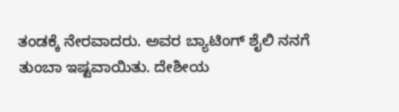ತಂಡಕ್ಕೆ ನೇರವಾದರು. ಅವರ ಬ್ಯಾಟಿಂಗ್ ಶೈಲಿ ನನಗೆ ತುಂಬಾ ಇಷ್ಟವಾಯಿತು. ದೇಶೀಯ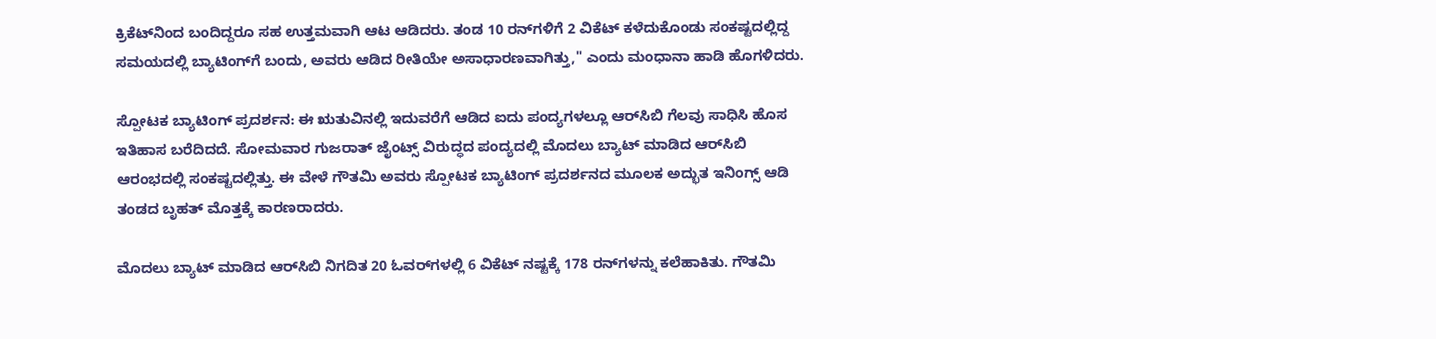ಕ್ರಿಕೆಟ್‌ನಿಂದ ಬಂದಿದ್ದರೂ ಸಹ ಉತ್ತಮವಾಗಿ ಆಟ ಆಡಿದರು. ತಂಡ 10 ರನ್‌ಗಳಿಗೆ 2 ವಿಕೆಟ್‌ ಕಳೆದುಕೊಂಡು ಸಂಕಷ್ಟದಲ್ಲಿದ್ದ ಸಮಯದಲ್ಲಿ ಬ್ಯಾಟಿಂಗ್‌ಗೆ ಬಂದು, ಅವರು ಆಡಿದ ರೀತಿಯೇ ಅಸಾಧಾರಣವಾಗಿತ್ತು," ಎಂದು ಮಂಧಾನಾ ಹಾಡಿ ಹೊಗಳಿದರು.

ಸ್ಪೋಟಕ ಬ್ಯಾಟಿಂಗ್ ಪ್ರದರ್ಶನ: ಈ ಋತುವಿನಲ್ಲಿ ಇದುವರೆಗೆ ಆಡಿದ ಐದು ಪಂದ್ಯಗಳಲ್ಲೂ ಆರ್‌ಸಿಬಿ ಗೆಲವು ಸಾಧಿಸಿ ಹೊಸ ಇತಿಹಾಸ ಬರೆದಿದದೆ. ಸೋಮವಾರ ಗುಜರಾತ್ ಜೈಂಟ್ಸ್‌ ವಿರುದ್ಧದ ಪಂದ್ಯದಲ್ಲಿ ಮೊದಲು ಬ್ಯಾಟ್‌ ಮಾಡಿದ ಆರ್‌ಸಿಬಿ ಆರಂಭದಲ್ಲಿ ಸಂಕಷ್ಟದಲ್ಲಿತ್ತು. ಈ ವೇಳೆ ಗೌತಮಿ ಅವರು ಸ್ಪೋಟಕ ಬ್ಯಾಟಿಂಗ್ ಪ್ರದರ್ಶನದ ಮೂಲಕ ಅದ್ಭುತ ಇನಿಂಗ್ಸ್ ಆಡಿ ತಂಡದ ಬೃಹತ್ ಮೊತ್ತಕ್ಕೆ ಕಾರಣರಾದರು.

ಮೊದಲು ಬ್ಯಾಟ್‌ ಮಾಡಿದ ಆರ್‌ಸಿಬಿ ನಿಗದಿತ 20 ಓವರ್‌ಗಳಲ್ಲಿ 6 ವಿಕೆಟ್‌ ನಷ್ಟಕ್ಕೆ 178 ರನ್‌ಗಳನ್ನು ಕಲೆಹಾಕಿತು. ಗೌತಮಿ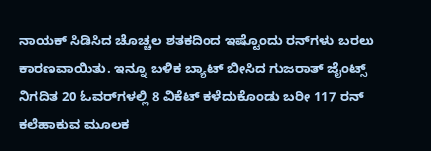ನಾಯಕ್‌ ಸಿಡಿಸಿದ ಚೊಚ್ಚಲ ಶತಕದಿಂದ ಇಷ್ಟೊಂದು ರನ್‌ಗಳು ಬರಲು ಕಾರಣವಾಯಿತು. ಇನ್ನೂ ಬಳಿಕ ಬ್ಯಾಟ್‌ ಬೀಸಿದ ಗುಜರಾತ್ ಜೈಂಟ್ಸ್‌ ನಿಗದಿತ 20 ಓವರ್‌ಗಳಲ್ಲಿ 8 ವಿಕೆಟ್‌ ಕಳೆದುಕೊಂಡು ಬರೀ 117 ರನ್‌ ಕಲೆಹಾಕುವ ಮೂಲಕ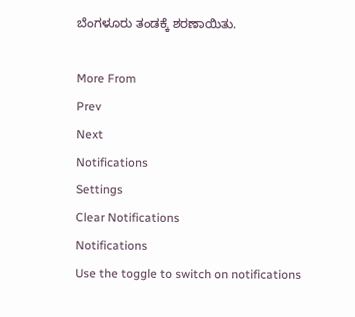ಬೆಂಗಳೂರು ತಂಡಕ್ಕೆ ಶರಣಾಯಿತು.

More From
Prev
Next
Notifications
Settings
Clear Notifications
Notifications
Use the toggle to switch on notifications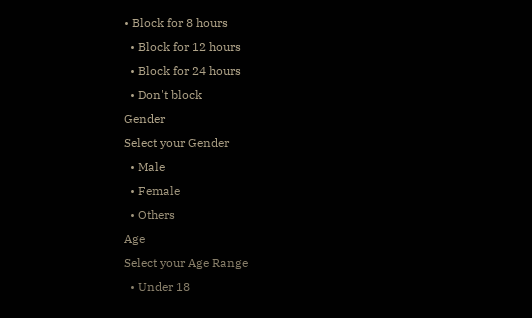• Block for 8 hours
  • Block for 12 hours
  • Block for 24 hours
  • Don't block
Gender
Select your Gender
  • Male
  • Female
  • Others
Age
Select your Age Range
  • Under 18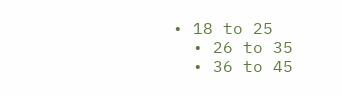• 18 to 25
  • 26 to 35
  • 36 to 45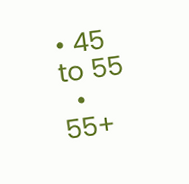• 45 to 55
  • 55+